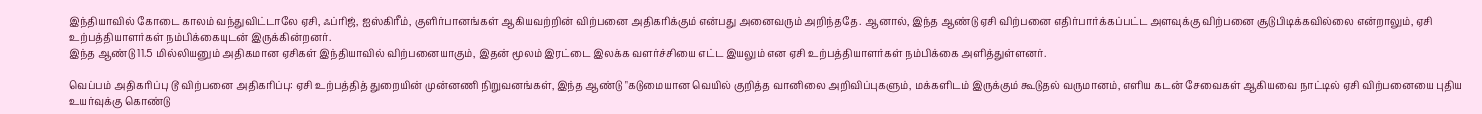இந்தியாவில் கோடை காலம் வந்துவிட்டாலே ஏசி, ஃப்ரிஜ், ஐஸ்கிரீம், குளிர்பானங்கள் ஆகியவற்றின் விற்பனை அதிகரிக்கும் என்பது அனைவரும் அறிந்ததே. ஆனால், இந்த ஆண்டு ஏசி விற்பனை எதிர்பார்க்கப்பட்ட அளவுக்கு விற்பனை சூடுபிடிக்கவில்லை என்றாலும், ஏசி உற்பத்தியாளர்கள் நம்பிக்கையுடன் இருக்கின்றனர்.
இந்த ஆண்டு 11.5 மில்லியனும் அதிகமான ஏசிகள் இந்தியாவில் விற்பனையாகும், இதன் மூலம் இரட்டை இலக்க வளர்ச்சியை எட்ட இயலும் என ஏசி உற்பத்தியாளர்கள் நம்பிக்கை அளித்துள்ளனர்.

வெப்பம் அதிகரிப்பு டூ விற்பனை அதிகரிப்பு: ஏசி உற்பத்தித் துறையின் முன்னணி நிறுவனங்கள், இந்த ஆண்டு "கடுமையான வெயில் குறித்த வானிலை அறிவிப்புகளும், மக்களிடம் இருக்கும் கூடுதல் வருமானம், எளிய கடன் சேவைகள் ஆகியவை நாட்டில் ஏசி விற்பனையை புதிய உயர்வுக்கு கொண்டு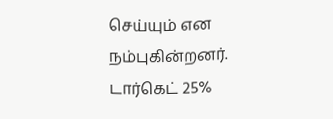செய்யும் என நம்புகின்றனர்.
டார்கெட் 25%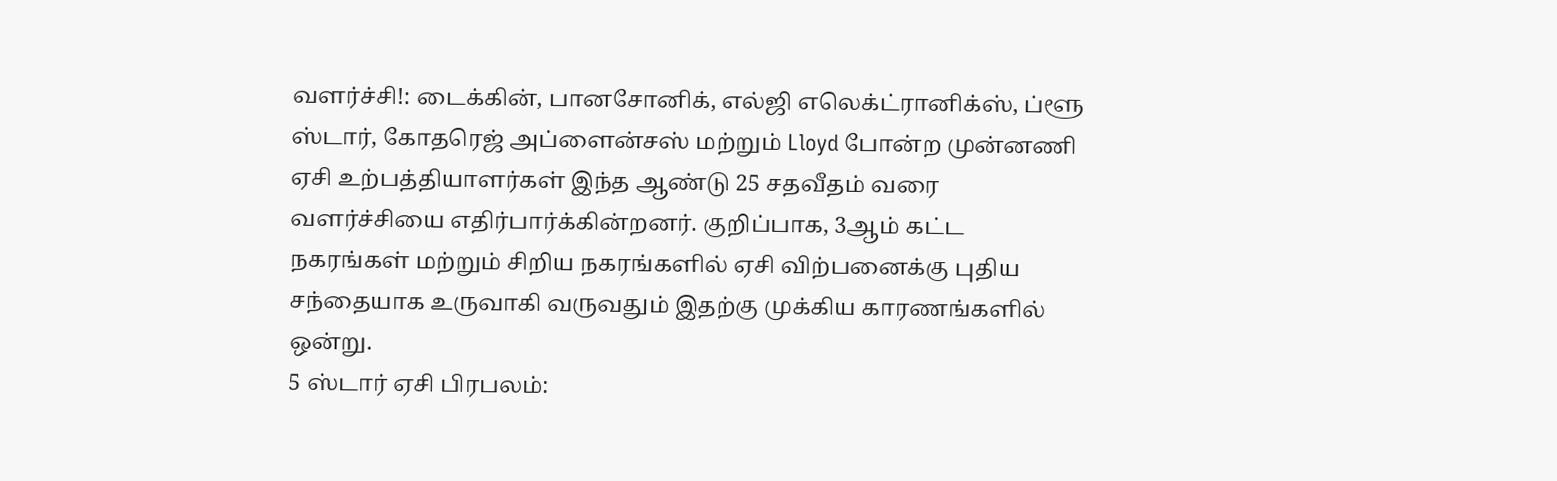வளர்ச்சி!: டைக்கின், பானசோனிக், எல்ஜி எலெக்ட்ரானிக்ஸ், ப்ளூ ஸ்டார், கோதரெஜ் அப்ளைன்சஸ் மற்றும் Lloyd போன்ற முன்னணி ஏசி உற்பத்தியாளர்கள் இந்த ஆண்டு 25 சதவீதம் வரை வளர்ச்சியை எதிர்பார்க்கின்றனர். குறிப்பாக, 3ஆம் கட்ட நகரங்கள் மற்றும் சிறிய நகரங்களில் ஏசி விற்பனைக்கு புதிய சந்தையாக உருவாகி வருவதும் இதற்கு முக்கிய காரணங்களில் ஒன்று.
5 ஸ்டார் ஏசி பிரபலம்: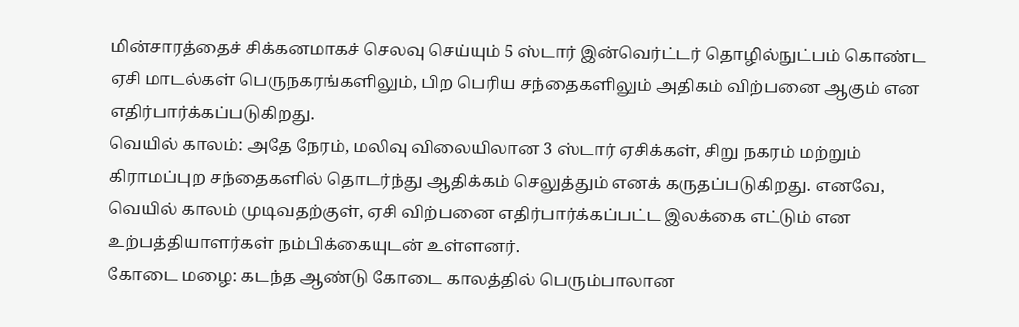மின்சாரத்தைச் சிக்கனமாகச் செலவு செய்யும் 5 ஸ்டார் இன்வெர்ட்டர் தொழில்நுட்பம் கொண்ட ஏசி மாடல்கள் பெருநகரங்களிலும், பிற பெரிய சந்தைகளிலும் அதிகம் விற்பனை ஆகும் என எதிர்பார்க்கப்படுகிறது.
வெயில் காலம்: அதே நேரம், மலிவு விலையிலான 3 ஸ்டார் ஏசிக்கள், சிறு நகரம் மற்றும் கிராமப்புற சந்தைகளில் தொடர்ந்து ஆதிக்கம் செலுத்தும் எனக் கருதப்படுகிறது. எனவே, வெயில் காலம் முடிவதற்குள், ஏசி விற்பனை எதிர்பார்க்கப்பட்ட இலக்கை எட்டும் என உற்பத்தியாளர்கள் நம்பிக்கையுடன் உள்ளனர்.
கோடை மழை: கடந்த ஆண்டு கோடை காலத்தில் பெரும்பாலான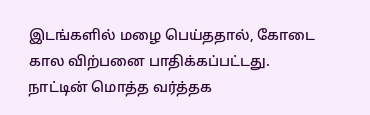இடங்களில் மழை பெய்ததால், கோடை கால விற்பனை பாதிக்கப்பட்டது. நாட்டின் மொத்த வர்த்தக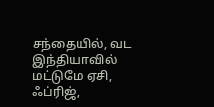சந்தையில், வட இந்தியாவில் மட்டுமே ஏசி, ஃப்ரிஜ்,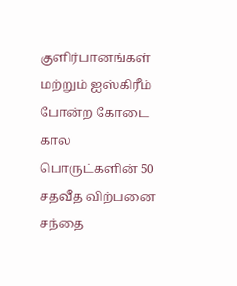குளிர்பானங்கள் மற்றும் ஐஸ்கிரீம் போன்ற கோடை கால பொருட்களின் 50 சதவீத விற்பனை சந்தை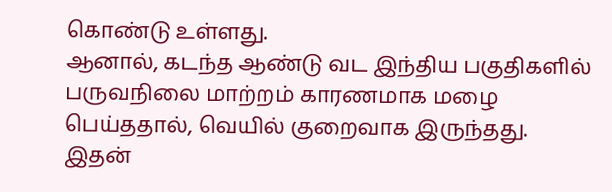கொண்டு உள்ளது.
ஆனால், கடந்த ஆண்டு வட இந்திய பகுதிகளில் பருவநிலை மாற்றம் காரணமாக மழை பெய்ததால், வெயில் குறைவாக இருந்தது. இதன்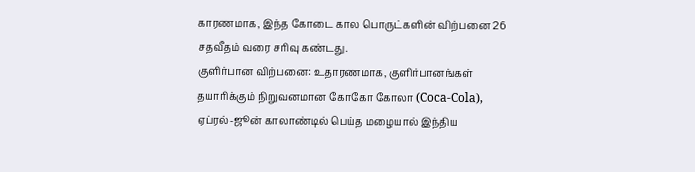காரணமாக, இந்த கோடை கால பொருட்களின் விற்பனை 26 சதவீதம் வரை சரிவு கண்டது.
குளிர்பான விற்பனை: உதாரணமாக, குளிர்பானங்கள் தயாரிக்கும் நிறுவனமான கோகோ கோலா (Coca-Cola), ஏப்ரல்-ஜூன் காலாண்டில் பெய்த மழையால் இந்திய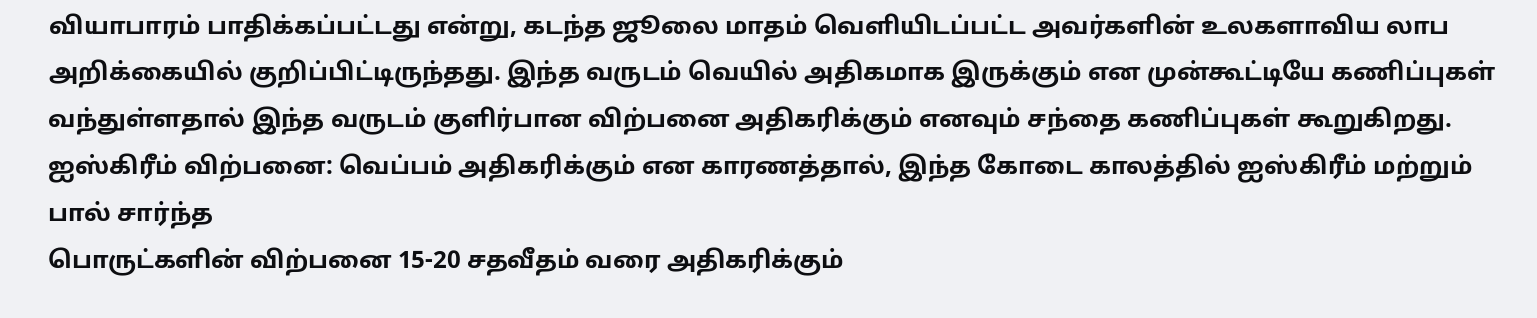வியாபாரம் பாதிக்கப்பட்டது என்று, கடந்த ஜூலை மாதம் வெளியிடப்பட்ட அவர்களின் உலகளாவிய லாப அறிக்கையில் குறிப்பிட்டிருந்தது. இந்த வருடம் வெயில் அதிகமாக இருக்கும் என முன்கூட்டியே கணிப்புகள் வந்துள்ளதால் இந்த வருடம் குளிர்பான விற்பனை அதிகரிக்கும் எனவும் சந்தை கணிப்புகள் கூறுகிறது.
ஐஸ்கிரீம் விற்பனை: வெப்பம் அதிகரிக்கும் என காரணத்தால், இந்த கோடை காலத்தில் ஐஸ்கிரீம் மற்றும் பால் சார்ந்த
பொருட்களின் விற்பனை 15-20 சதவீதம் வரை அதிகரிக்கும்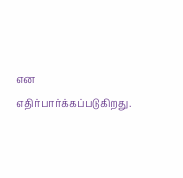என எதிர்பார்க்கப்படுகிறது.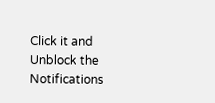Click it and Unblock the Notifications